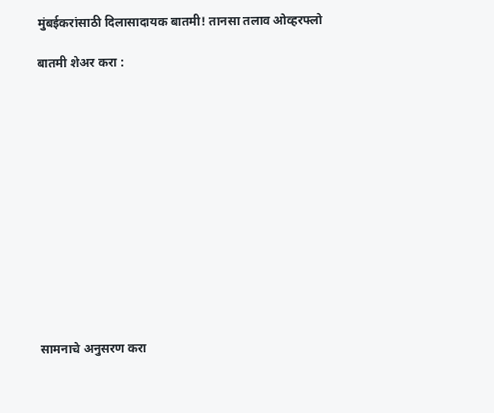मुंबईकरांसाठी दिलासादायक बातमी! तानसा तलाव ओव्हरफ्लो

बातमी शेअर करा :













सामनाचे अनुसरण करा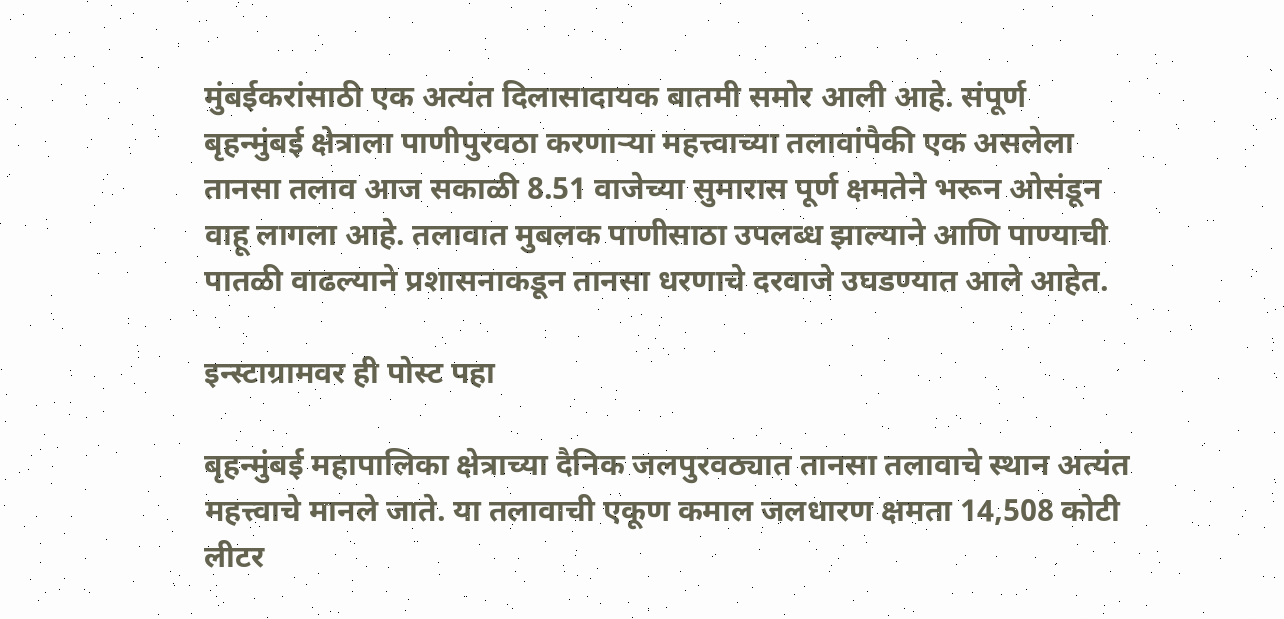मुंबईकरांसाठी एक अत्यंत दिलासादायक बातमी समोर आली आहे. संपूर्ण बृहन्मुंबई क्षेत्राला पाणीपुरवठा करणाऱ्या महत्त्वाच्या तलावांपैकी एक असलेला तानसा तलाव आज सकाळी 8.51 वाजेच्या सुमारास पूर्ण क्षमतेने भरून ओसंडून वाहू लागला आहे. तलावात मुबलक पाणीसाठा उपलब्ध झाल्याने आणि पाण्याची पातळी वाढल्याने प्रशासनाकडून तानसा धरणाचे दरवाजे उघडण्यात आले आहेत.

इन्स्टाग्रामवर ही पोस्ट पहा

बृहन्मुंबई महापालिका क्षेत्राच्या दैनिक जलपुरवठ्यात तानसा तलावाचे स्थान अत्यंत महत्त्वाचे मानले जाते. या तलावाची एकूण कमाल जलधारण क्षमता 14,508 कोटी लीटर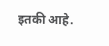इतकी आहे.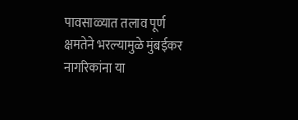पावसाळ्यात तलाव पूर्ण क्षमतेने भरल्यामुळे मुंबईकर नागरिकांना या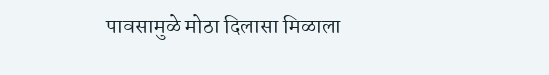पावसामुळे मोठा दिलासा मिळाला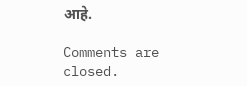आहे.

Comments are closed.